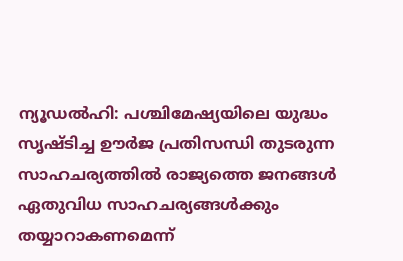ന്യൂഡൽഹി: പശ്ചിമേഷ്യയിലെ യുദ്ധം സൃഷ്ടിച്ച ഊർജ പ്രതിസന്ധി തുടരുന്ന സാഹചര്യത്തിൽ രാജ്യത്തെ ജനങ്ങൾ ഏതുവിധ സാഹചര്യങ്ങൾക്കും തയ്യാറാകണമെന്ന്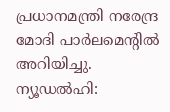പ്രധാനമന്ത്രി നരേന്ദ്ര മോദി പാർലമെന്റിൽ അറിയിച്ചു.
ന്യൂഡൽഹി: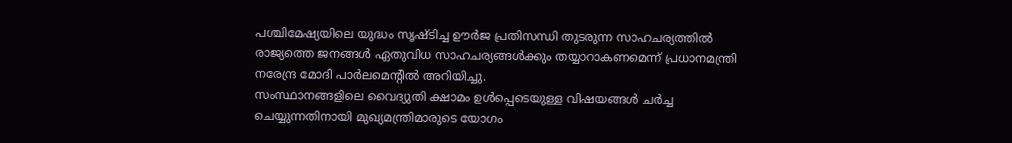പശ്ചിമേഷ്യയിലെ യുദ്ധം സൃഷ്ടിച്ച ഊർജ പ്രതിസന്ധി തുടരുന്ന സാഹചര്യത്തിൽ രാജ്യത്തെ ജനങ്ങൾ ഏതുവിധ സാഹചര്യങ്ങൾക്കും തയ്യാറാകണമെന്ന് പ്രധാനമന്ത്രി നരേന്ദ്ര മോദി പാർലമെന്റിൽ അറിയിച്ചു.
സംസ്ഥാനങ്ങളിലെ വൈദ്യുതി ക്ഷാമം ഉൾപ്പെടെയുള്ള വിഷയങ്ങൾ ചർച്ച ചെയ്യുന്നതിനായി മുഖ്യമന്ത്രിമാരുടെ യോഗം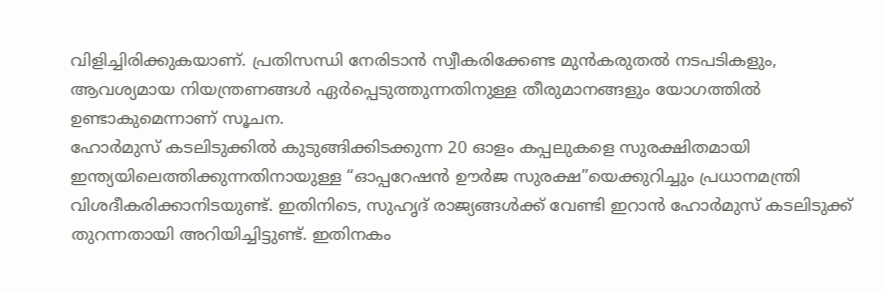വിളിച്ചിരിക്കുകയാണ്. പ്രതിസന്ധി നേരിടാൻ സ്വീകരിക്കേണ്ട മുൻകരുതൽ നടപടികളും, ആവശ്യമായ നിയന്ത്രണങ്ങൾ ഏർപ്പെടുത്തുന്നതിനുള്ള തീരുമാനങ്ങളും യോഗത്തിൽ ഉണ്ടാകുമെന്നാണ് സൂചന.
ഹോർമുസ് കടലിടുക്കിൽ കുടുങ്ങിക്കിടക്കുന്ന 20 ഓളം കപ്പലുകളെ സുരക്ഷിതമായി ഇന്ത്യയിലെത്തിക്കുന്നതിനായുള്ള “ഓപ്പറേഷൻ ഊർജ സുരക്ഷ”യെക്കുറിച്ചും പ്രധാനമന്ത്രി വിശദീകരിക്കാനിടയുണ്ട്. ഇതിനിടെ, സുഹൃദ് രാജ്യങ്ങൾക്ക് വേണ്ടി ഇറാൻ ഹോർമുസ് കടലിടുക്ക് തുറന്നതായി അറിയിച്ചിട്ടുണ്ട്. ഇതിനകം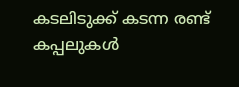കടലിടുക്ക് കടന്ന രണ്ട് കപ്പലുകൾ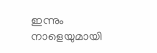ഇന്നും നാളെയുമായി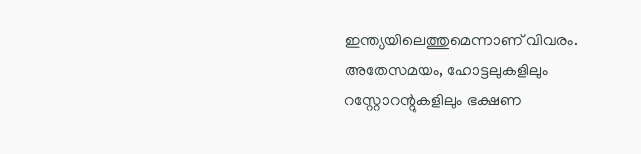ഇന്ത്യയിലെത്തുമെന്നാണ് വിവരം.
അതേസമയം, ഹോട്ടലുകളിലും റസ്റ്റോറന്റുകളിലും ഭക്ഷണ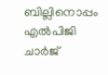ബില്ലിനൊപ്പം എൽപിജി ചാർജ്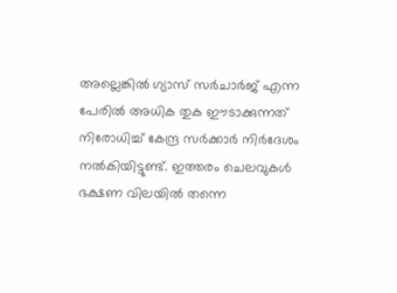അല്ലെങ്കിൽ ഗ്യാസ് സർചാർജ് എന്ന പേരിൽ അധിക തുക ഈടാക്കുന്നത് നിരോധിച്ച് കേന്ദ്ര സർക്കാർ നിർദേശം നൽകിയിട്ടുണ്ട്. ഇത്തരം ചെലവുകൾ ഭക്ഷണ വിലയിൽ തന്നെ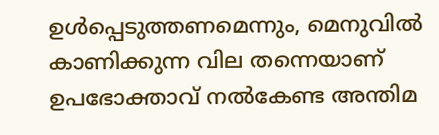ഉൾപ്പെടുത്തണമെന്നും, മെനുവിൽ കാണിക്കുന്ന വില തന്നെയാണ് ഉപഭോക്താവ് നൽകേണ്ട അന്തിമ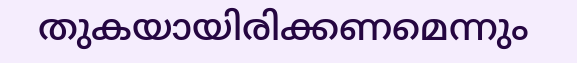തുകയായിരിക്കണമെന്നും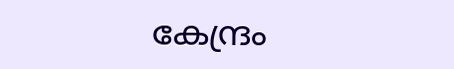കേന്ദ്രം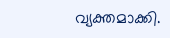വ്യക്തമാക്കി.